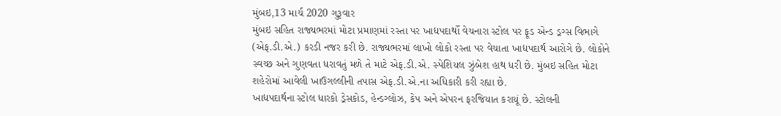મુંબઇ,13 માર્ચ 2020 ગુરૂવાર
મુંબઇ સહિત રાજ્યભરમાં મોટા પ્રમાણમાં રસ્તા પર ખાદ્યપદાર્થો વેચનારા સ્ટોલ પર ફૂડ એન્ડ ડ્રગ્સ વિભાગે (એફ.ડી.એ.) કરડી નજર કરી છે. રાજ્યભરમાં લાખો લોકો રસ્તા પર વેચાતા ખાદ્યપદાર્થ આરોગે છે. લોકોને સ્વચ્છ અને ગુણવતા ધરાવતું મળે તે માટે એફ.ડી.એ. સ્પેશિયલ ઝુંબેશ હાથ ધરી છે. મુંબઇ સહિત મોટા શહેરોમાં આવેલી ખાઉગલ્લીની તપાસ એફ.ડી.એ.ના અધિકારી કરી રહ્યા છે.
ખાદ્યપદાર્થના સ્ટોલ ધારકો ડ્રેસકોડ, હેન્ડગ્લોઝ, કેપ અને એપરન ફરજિયાત કરાયૂં છે. સ્ટોલની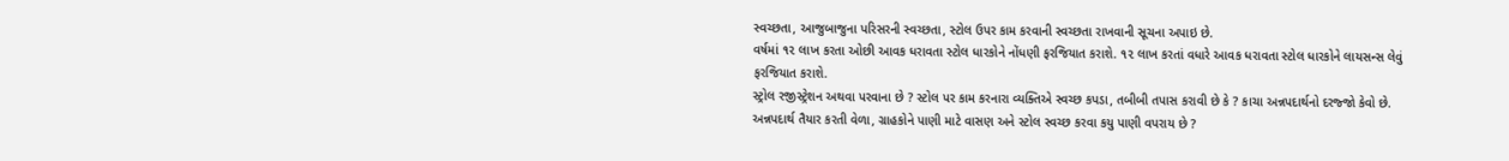સ્વચ્છતા, આજુબાજુના પરિસરની સ્વચ્છતા, સ્ટોલ ઉપર કામ કરવાની સ્વચ્છતા રાખવાની સૂચના અપાઇ છે.
વર્ષમાં ૧૨ લાખ કરતા ઓછી આવક ધરાવતા સ્ટોલ ધારકોને નોંધણી ફરજિયાત કરાશે. ૧૨ લાખ કરતાં વધારે આવક ધરાવતા સ્ટોલ ધારકોને લાયસન્સ લેવું ફરજિયાત કરાશે.
સ્ટ્રોલ રજીસ્ટ્રેશન અથવા પરવાના છે ? સ્ટોલ પર કામ કરનારા વ્યક્તિએ સ્વચ્છ કપડા, તબીબી તપાસ કરાવી છે કે ? કાચા અન્નપદાર્થનો દરજ્જો કેવો છે. અન્નપદાર્થ તૈયાર કરતી વેળા, ગ્રાહકોને પાણી માટે વાસણ અને સ્ટોલ સ્વચ્છ કરવા કયુ પાણી વપરાય છે ?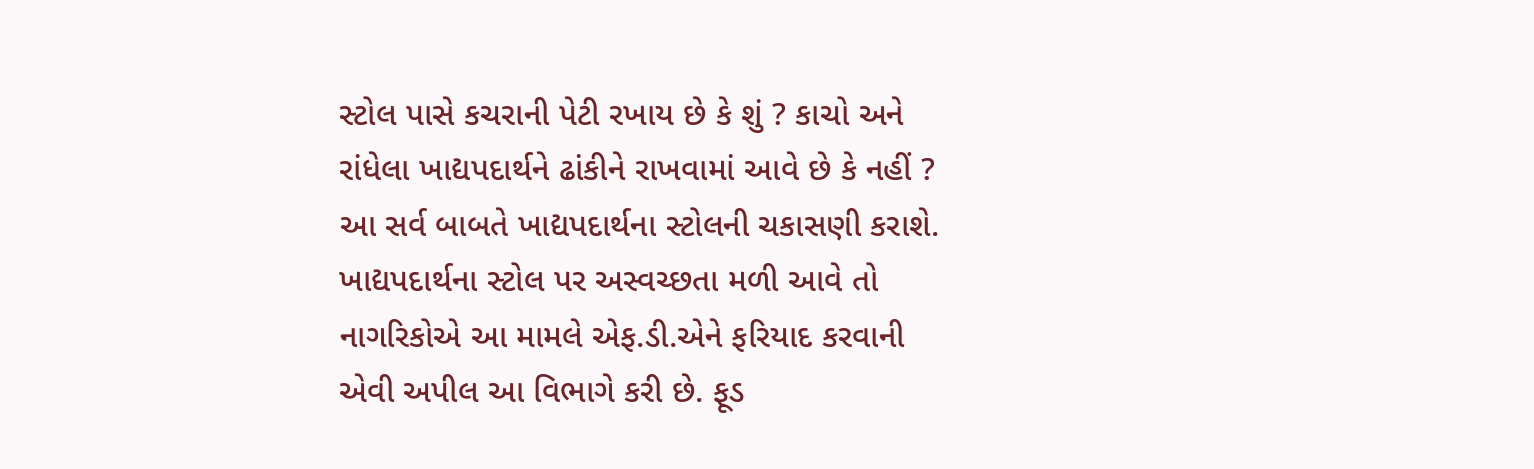સ્ટોલ પાસે કચરાની પેટી રખાય છે કે શું ? કાચો અને રાંધેલા ખાદ્યપદાર્થને ઢાંકીને રાખવામાં આવે છે કે નહીં ? આ સર્વ બાબતે ખાદ્યપદાર્થના સ્ટોલની ચકાસણી કરાશે.
ખાદ્યપદાર્થના સ્ટોલ પર અસ્વચ્છતા મળી આવે તો નાગરિકોએ આ મામલે એફ.ડી.એને ફરિયાદ કરવાની એવી અપીલ આ વિભાગે કરી છે. ફૂડ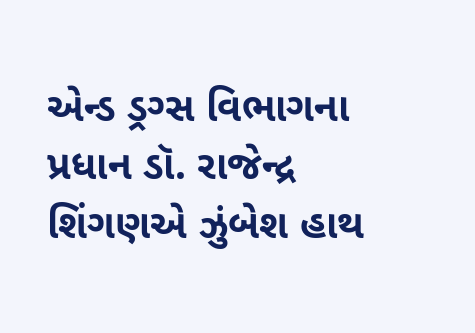એન્ડ ડ્રગ્સ વિભાગના પ્રધાન ડૉ. રાજેન્દ્ર શિંગણએ ઝુંબેશ હાથ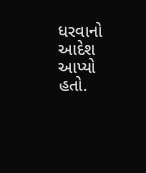ધરવાનો આદેશ આપ્યો હતો.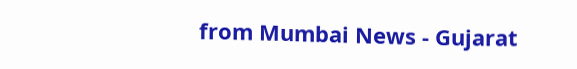from Mumbai News - Gujarat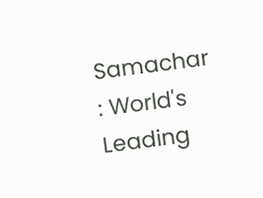Samachar : World's Leading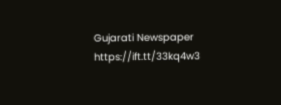Gujarati Newspaper https://ift.tt/33kq4w3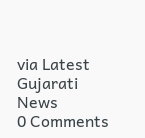via Latest Gujarati News
0 Comments